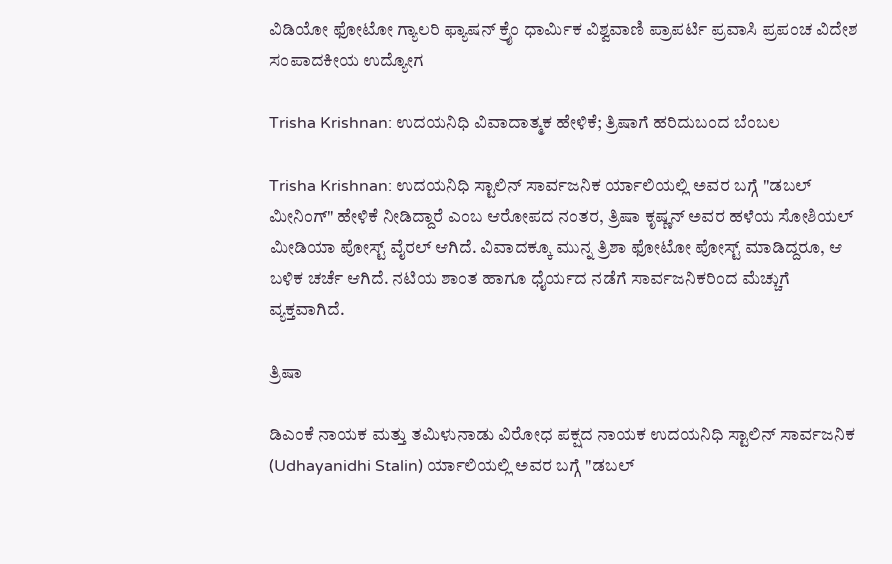ವಿಡಿಯೋ ಫೋಟೋ ಗ್ಯಾಲರಿ ಫ್ಯಾಷನ್ ಕ್ರೈಂ ಧಾರ್ಮಿಕ ವಿಶ್ವವಾಣಿ ಪ್ರಾಪರ್ಟಿ ಪ್ರವಾಸಿ ಪ್ರಪಂಚ ವಿದೇಶ ಸಂಪಾದಕೀಯ ಉದ್ಯೋಗ

Trisha Krishnan: ಉದಯನಿಧಿ ವಿವಾದಾತ್ಮಕ ಹೇಳಿಕೆ; ತ್ರಿಷಾಗೆ ಹರಿದುಬಂದ ಬೆಂಬಲ

Trisha Krishnan: ಉದಯನಿಧಿ ಸ್ಟಾಲಿನ್ ಸಾರ್ವಜನಿಕ ರ್ಯಾಲಿಯಲ್ಲಿ ಅವರ ಬಗ್ಗೆ "ಡಬಲ್ ಮೀನಿಂಗ್" ಹೇಳಿಕೆ ನೀಡಿದ್ದಾರೆ ಎಂಬ ಆರೋಪದ ನಂತರ, ತ್ರಿಷಾ ಕೃಷ್ಣನ್ ಅವರ ಹಳೆಯ ಸೋಶಿಯಲ್ ಮೀಡಿಯಾ ಪೋಸ್ಟ್ ವೈರಲ್ ಆಗಿದೆ. ವಿವಾದಕ್ಕೂ ಮುನ್ನ ತ್ರಿಶಾ ಫೋಟೋ ಪೋಸ್ಟ್ ಮಾಡಿದ್ದರೂ, ಆ ಬಳಿಕ ಚರ್ಚೆ ಆಗಿದೆ. ನಟಿಯ ಶಾಂತ ಹಾಗೂ ಧೈರ್ಯದ ನಡೆಗೆ ಸಾರ್ವಜನಿಕರಿಂದ ಮೆಚ್ಚುಗೆ ವ್ಯಕ್ತವಾಗಿದೆ.

ತ್ರಿಷಾ

ಡಿಎಂಕೆ ನಾಯಕ ಮತ್ತು ತಮಿಳುನಾಡು ವಿರೋಧ ಪಕ್ಷದ ನಾಯಕ ಉದಯನಿಧಿ ಸ್ಟಾಲಿನ್ ಸಾರ್ವಜನಿಕ (Udhayanidhi Stalin) ರ್ಯಾಲಿಯಲ್ಲಿ ಅವರ ಬಗ್ಗೆ "ಡಬಲ್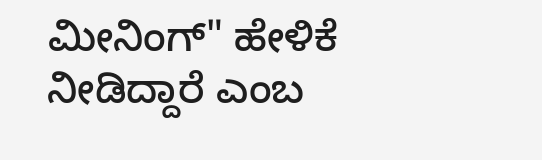ಮೀನಿಂಗ್" ಹೇಳಿಕೆ ನೀಡಿದ್ದಾರೆ ಎಂಬ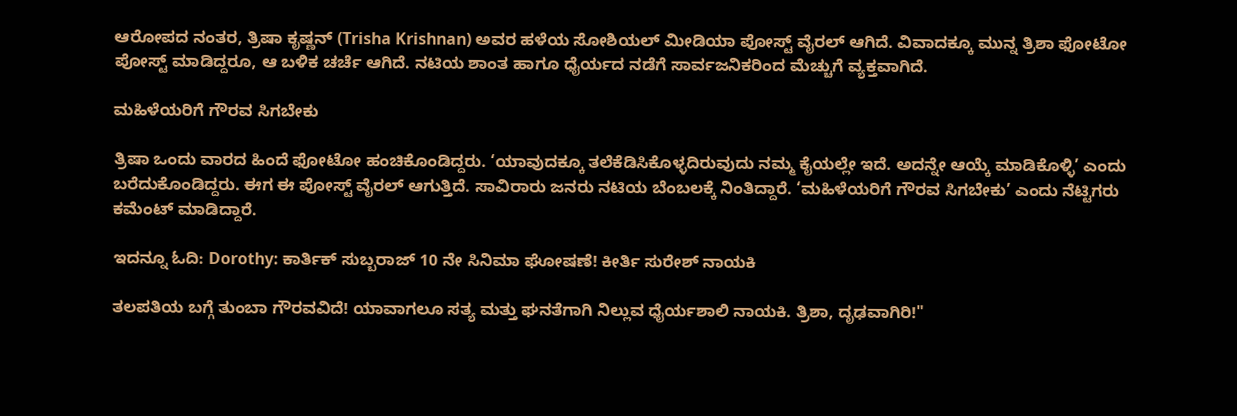ಆರೋಪದ ನಂತರ, ತ್ರಿಷಾ ಕೃಷ್ಣನ್ (Trisha Krishnan) ಅವರ ಹಳೆಯ ಸೋಶಿಯಲ್ ಮೀಡಿಯಾ ಪೋಸ್ಟ್ ವೈರಲ್ ಆಗಿದೆ. ವಿವಾದಕ್ಕೂ ಮುನ್ನ ತ್ರಿಶಾ ಫೋಟೋ ಪೋಸ್ಟ್ ಮಾಡಿದ್ದರೂ, ಆ ಬಳಿಕ ಚರ್ಚೆ ಆಗಿದೆ. ನಟಿಯ ಶಾಂತ ಹಾಗೂ ಧೈರ್ಯದ ನಡೆಗೆ ಸಾರ್ವಜನಿಕರಿಂದ ಮೆಚ್ಚುಗೆ ವ್ಯಕ್ತವಾಗಿದೆ.

ಮಹಿಳೆಯರಿಗೆ ಗೌರವ ಸಿಗಬೇಕು

ತ್ರಿಷಾ ಒಂದು ವಾರದ ಹಿಂದೆ ಫೋಟೋ ಹಂಚಿಕೊಂಡಿದ್ದರು. ‘ಯಾವುದಕ್ಕೂ ತಲೆಕೆಡಿಸಿಕೊಳ್ಳದಿರುವುದು ನಮ್ಮ ಕೈಯಲ್ಲೇ ಇದೆ. ಅದನ್ನೇ ಆಯ್ಕೆ ಮಾಡಿಕೊಳ್ಳಿ’ ಎಂದು ಬರೆದುಕೊಂಡಿದ್ದರು. ಈಗ ಈ ಪೋಸ್ಟ್ ವೈರಲ್ ಆಗುತ್ತಿದೆ. ಸಾವಿರಾರು ಜನರು ನಟಿಯ ಬೆಂಬಲಕ್ಕೆ ನಿಂತಿದ್ದಾರೆ. ‘ಮಹಿಳೆಯರಿಗೆ ಗೌರವ ಸಿಗಬೇಕು’ ಎಂದು ನೆಟ್ಟಿಗರು ಕಮೆಂಟ್ ಮಾಡಿದ್ದಾರೆ.

ಇದನ್ನೂ ಓದಿ: Dorothy: ಕಾರ್ತಿಕ್ ಸುಬ್ಬರಾಜ್ 10 ನೇ ಸಿನಿಮಾ ಘೋಷಣೆ! ಕೀರ್ತಿ ಸುರೇಶ್ ನಾಯಕಿ

ತಲಪತಿಯ ಬಗ್ಗೆ ತುಂಬಾ ಗೌರವವಿದೆ! ಯಾವಾಗಲೂ ಸತ್ಯ ಮತ್ತು ಘನತೆಗಾಗಿ ನಿಲ್ಲುವ ಧೈರ್ಯಶಾಲಿ ನಾಯಕಿ. ತ್ರಿಶಾ, ದೃಢವಾಗಿರಿ!"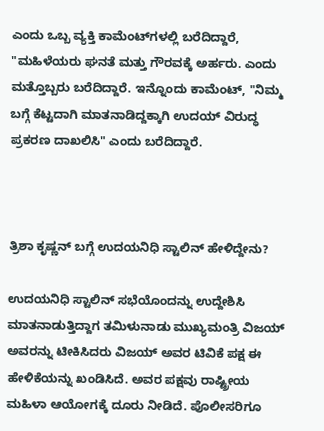ಎಂದು ಒಬ್ಬ ವ್ಯಕ್ತಿ ಕಾಮೆಂಟ್‌ಗಳಲ್ಲಿ ಬರೆದಿದ್ದಾರೆ, "ಮಹಿಳೆಯರು ಘನತೆ ಮತ್ತು ಗೌರವಕ್ಕೆ ಅರ್ಹರು. ಎಂದು ಮತ್ತೊಬ್ಬರು ಬರೆದಿದ್ದಾರೆ. ಇನ್ನೊಂದು ಕಾಮೆಂಟ್, "ನಿಮ್ಮ ಬಗ್ಗೆ ಕೆಟ್ಟದಾಗಿ ಮಾತನಾಡಿದ್ದಕ್ಕಾಗಿ ಉದಯ್ ವಿರುದ್ಧ ಪ್ರಕರಣ ದಾಖಲಿಸಿ" ಎಂದು ಬರೆದಿದ್ದಾರೆ.



ತ್ರಿಶಾ ಕೃಷ್ಣನ್ ಬಗ್ಗೆ ಉದಯನಿಧಿ ಸ್ಟಾಲಿನ್ ಹೇಳಿದ್ದೇನು?

ಉದಯನಿಧಿ ಸ್ಟಾಲಿನ್ ಸಭೆಯೊಂದನ್ನು ಉದ್ದೇಶಿಸಿ ಮಾತನಾಡುತ್ತಿದ್ದಾಗ ತಮಿಳುನಾಡು ಮುಖ್ಯಮಂತ್ರಿ ವಿಜಯ್ ಅವರನ್ನು ಟೀಕಿಸಿದರು ವಿಜಯ್ ಅವರ ಟಿವಿಕೆ ಪಕ್ಷ ಈ ಹೇಳಿಕೆಯನ್ನು ಖಂಡಿಸಿದೆ. ಅವರ ಪಕ್ಷವು ರಾಷ್ಟ್ರೀಯ ಮಹಿಳಾ ಆಯೋಗಕ್ಕೆ ದೂರು ನೀಡಿದೆ. ಪೊಲೀಸರಿಗೂ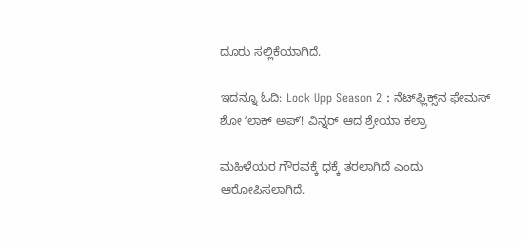ದೂರು ಸಲ್ಲಿಕೆಯಾಗಿದೆ.

ಇದನ್ನೂ ಓದಿ: Lock Upp Season 2 : ನೆಟ್‌ಫ್ಲಿಕ್ಸ್‌ನ ಫೇಮಸ್‌ ಶೋ ʻಲಾಕ್ ಅಪ್ʼ! ವಿನ್ನರ್‌ ಆದ ಶ್ರೇಯಾ ಕಲ್ರಾ

ಮಹಿಳೆಯರ ಗೌರವಕ್ಕೆ ಧಕ್ಕೆ ತರಲಾಗಿದೆ ಎಂದು ಆರೋಪಿಸಲಾಗಿದೆ.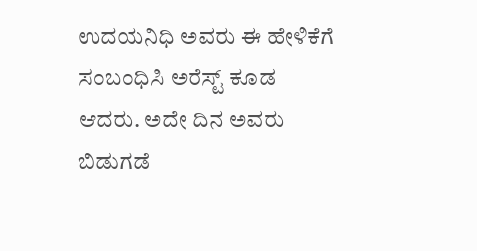ಉದಯನಿಧಿ ಅವರು ಈ ಹೇಳಿಕೆಗೆ ಸಂಬಂಧಿಸಿ ಅರೆಸ್ಟ್ ಕೂಡ ಆದರು. ಅದೇ ದಿನ ಅವರು ಬಿಡುಗಡೆ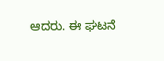ಆದರು. ಈ ಘಟನೆ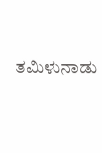ತಮಿಳುನಾಡು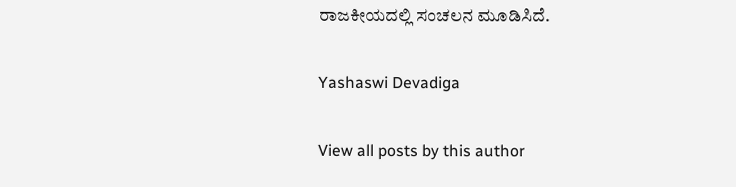ರಾಜಕೀಯದಲ್ಲಿ ಸಂಚಲನ ಮೂಡಿಸಿದೆ.

Yashaswi Devadiga

View all posts by this author